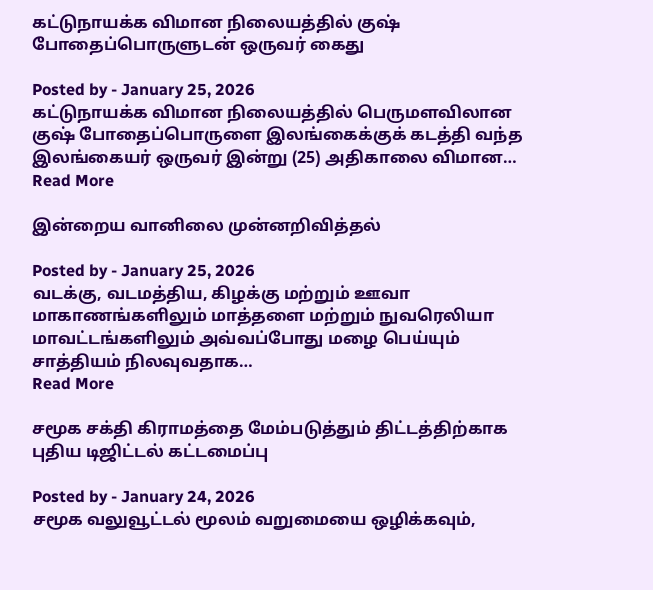கட்டுநாயக்க விமான நிலையத்தில் குஷ் போதைப்பொருளுடன் ஒருவர் கைது

Posted by - January 25, 2026
கட்டுநாயக்க விமான நிலையத்தில் பெருமளவிலான குஷ் போதைப்பொருளை இலங்கைக்குக் கடத்தி வந்த இலங்கையர் ஒருவர் இன்று (25) அதிகாலை விமான…
Read More

இன்றைய வானிலை முன்னறிவித்தல்

Posted by - January 25, 2026
வடக்கு, வடமத்திய, கிழக்கு மற்றும் ஊவா மாகாணங்களிலும் மாத்தளை மற்றும் நுவரெலியா மாவட்டங்களிலும் அவ்வப்போது மழை பெய்யும் சாத்தியம் நிலவுவதாக…
Read More

சமூக சக்தி கிராமத்தை மேம்படுத்தும் திட்டத்திற்காக புதிய டிஜிட்டல் கட்டமைப்பு

Posted by - January 24, 2026
சமூக வலுவூட்டல் மூலம் வறுமையை ஒழிக்கவும்,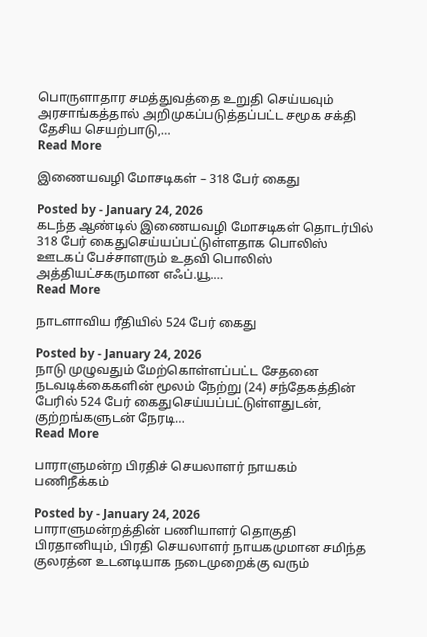பொருளாதார சமத்துவத்தை உறுதி செய்யவும் அரசாங்கத்தால் அறிமுகப்படுத்தப்பட்ட சமூக சக்தி தேசிய செயற்பாடு,…
Read More

இணையவழி மோசடிகள் – 318 பேர் கைது

Posted by - January 24, 2026
கடந்த ஆண்டில் இணையவழி மோசடிகள் தொடர்பில் 318 பேர் கைதுசெய்யப்பட்டுள்ளதாக பொலிஸ் ஊடகப் பேச்சாளரும் உதவி பொலிஸ் அத்தியட்சகருமான எஃப்.யூ.…
Read More

நாடளாவிய ரீதியில் 524 பேர் கைது

Posted by - January 24, 2026
நாடு முழுவதும் மேற்கொள்ளப்பட்ட சேதனை நடவடிக்கைகளின் மூலம் நேற்று (24) சந்தேகத்தின் பேரில் 524 பேர் கைதுசெய்யப்பட்டுள்ளதுடன், குற்றங்களுடன் நேரடி…
Read More

பாராளுமன்ற பிரதிச் செயலாளர் நாயகம் பணிநீக்கம்

Posted by - January 24, 2026
பாராளுமன்றத்தின் பணியாளர் தொகுதி பிரதானியும், பிரதி செயலாளர் நாயகமுமான சமிந்த குலரத்ன உடனடியாக நடைமுறைக்கு வரும்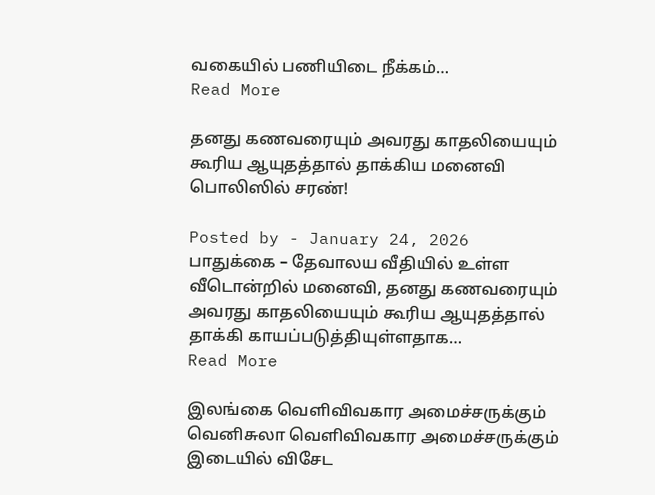வகையில் பணியிடை நீக்கம்…
Read More

தனது கணவரையும் அவரது காதலியையும் கூரிய ஆயுதத்தால் தாக்கிய மனைவி பொலிஸில் சரண்!

Posted by - January 24, 2026
பாதுக்கை – தேவாலய வீதியில் உள்ள வீடொன்றில் மனைவி, தனது கணவரையும் அவரது காதலியையும் கூரிய ஆயுதத்தால் தாக்கி காயப்படுத்தியுள்ளதாக…
Read More

இலங்கை வெளிவிவகார அமைச்சருக்கும் வெனிசுலா வெளிவிவகார அமைச்சருக்கும் இடையில் விசேட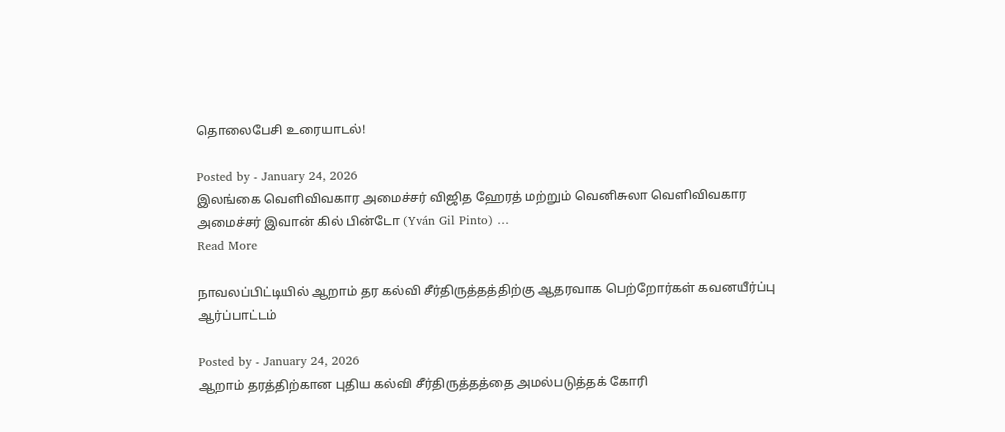தொலைபேசி உரையாடல்!

Posted by - January 24, 2026
இலங்கை வெளிவிவகார அமைச்சர் விஜித ஹேரத் மற்றும் வெனிசுலா வெளிவிவகார அமைச்சர் இவான் கில் பின்டோ (Yván Gil Pinto) …
Read More

நாவலப்பிட்டியில் ஆறாம் தர கல்வி சீர்திருத்தத்திற்கு ஆதரவாக பெற்றோர்கள் கவனயீர்ப்பு ஆர்ப்பாட்டம்

Posted by - January 24, 2026
ஆறாம் தரத்திற்கான புதிய கல்வி சீர்திருத்தத்தை அமல்படுத்தக் கோரி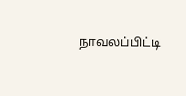நாவலப்பிட்டி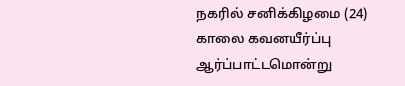நகரில் சனிக்கிழமை (24) காலை கவனயீர்ப்பு ஆர்ப்பாட்டமொன்று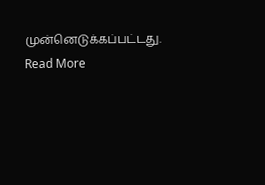முன்னெடுக்கப்பட்டது.
Read More